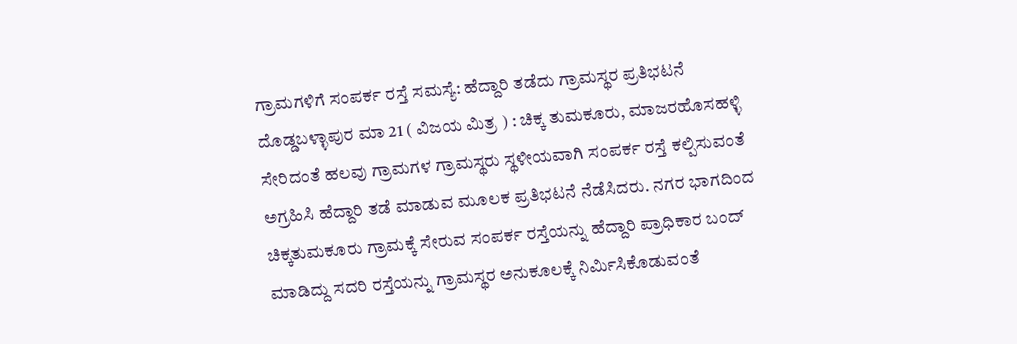ಗ್ರಾಮಗಳಿಗೆ ಸಂಪರ್ಕ ರಸ್ತೆ ಸಮಸ್ಯೆ: ಹೆದ್ದಾರಿ ತಡೆದು ಗ್ರಾಮಸ್ಥರ ಪ್ರತಿಭಟನೆ
ದೊಡ್ಡಬಳ್ಳಾಪುರ ಮಾ 21 ( ವಿಜಯ ಮಿತ್ರ ) : ಚಿಕ್ಕ ತುಮಕೂರು, ಮಾಜರಹೊಸಹಳ್ಳಿ ಸೇರಿದಂತೆ ಹಲವು ಗ್ರಾಮಗಳ ಗ್ರಾಮಸ್ಥರು ಸ್ಥಳೀಯವಾಗಿ ಸಂಪರ್ಕ ರಸ್ತೆ ಕಲ್ಪಿಸುವಂತೆ ಅಗ್ರಹಿಸಿ ಹೆದ್ದಾರಿ ತಡೆ ಮಾಡುವ ಮೂಲಕ ಪ್ರತಿಭಟನೆ ನೆಡೆಸಿದರು. ನಗರ ಭಾಗದಿಂದ ಚಿಕ್ಕತುಮಕೂರು ಗ್ರಾಮಕ್ಕೆ ಸೇರುವ ಸಂಪರ್ಕ ರಸ್ತೆಯನ್ನು ಹೆದ್ದಾರಿ ಪ್ರಾಧಿಕಾರ ಬಂದ್ ಮಾಡಿದ್ದು ಸದರಿ ರಸ್ತೆಯನ್ನು ಗ್ರಾಮಸ್ಥರ ಅನುಕೂಲಕ್ಕೆ ನಿರ್ಮಿಸಿಕೊಡುವಂತೆ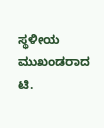ಸ್ಥಳೀಯ ಮುಖಂಡರಾದ ಟಿ.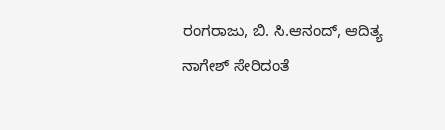ರಂಗರಾಜು, ಬಿ. ಸಿ.ಆನಂದ್, ಆದಿತ್ಯ ನಾಗೇಶ್ ಸೇರಿದಂತೆ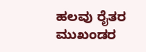ಹಲವು ರೈತರ ಮುಖಂಡರ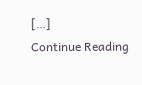[…]
Continue Reading